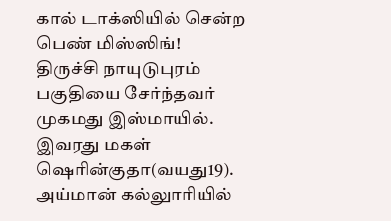கால் டாக்ஸியில் சென்ற பெண் மிஸ்ஸிங்!
திருச்சி நாயுடுபுரம் பகுதியை சேர்ந்தவர் முகமது இஸ்மாயில். இவரது மகள் ஷெரின்குதா(வயது19). அய்மான் கல்லுாரியில்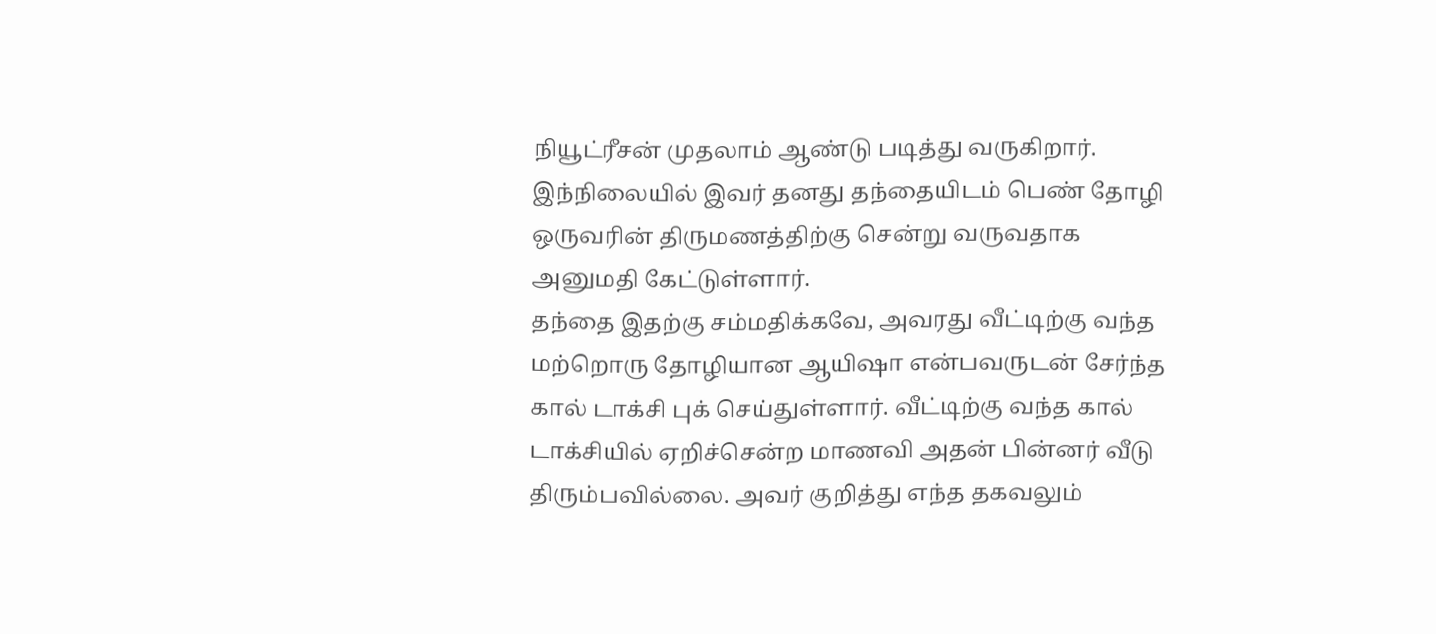நியூட்ரீசன் முதலாம் ஆண்டு படித்து வருகிறார். இந்நிலையில் இவர் தனது தந்தையிடம் பெண் தோழி ஒருவரின் திருமணத்திற்கு சென்று வருவதாக அனுமதி கேட்டுள்ளார்.
தந்தை இதற்கு சம்மதிக்கவே, அவரது வீட்டிற்கு வந்த மற்றொரு தோழியான ஆயிஷா என்பவருடன் சேர்ந்த கால் டாக்சி புக் செய்துள்ளார். வீட்டிற்கு வந்த கால் டாக்சியில் ஏறிச்சென்ற மாணவி அதன் பின்னர் வீடு திரும்பவில்லை. அவர் குறித்து எந்த தகவலும்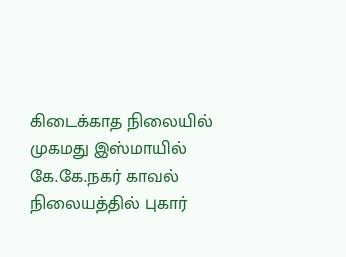கிடைக்காத நிலையில் முகமது இஸ்மாயில் கே.கே.நகர் காவல் நிலையத்தில் புகார்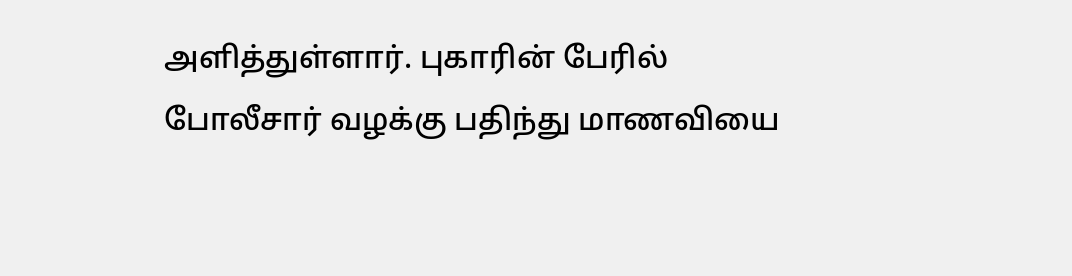அளித்துள்ளார். புகாரின் பேரில் போலீசார் வழக்கு பதிந்து மாணவியை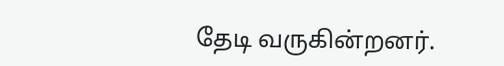தேடி வருகின்றனர்.